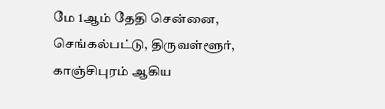மே 1ஆம் தேதி சென்னை, செங்கல்பட்டு, திருவள்ளூர், காஞ்சிபுரம் ஆகிய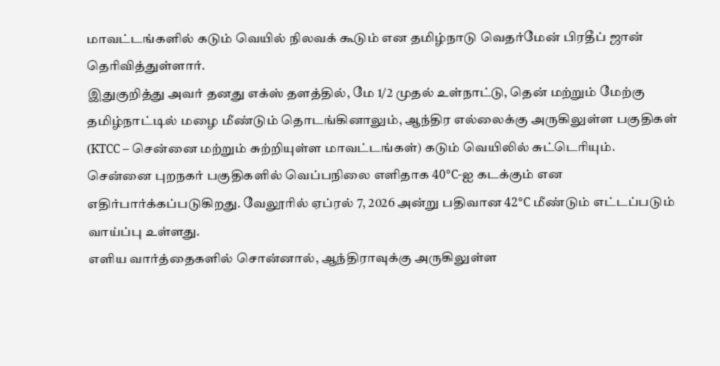மாவட்டங்களில் கடும் வெயில் நிலவக் கூடும் என தமிழ்நாடு வெதர்மேன் பிரதீப் ஜான் தெரிவித்துள்ளார்.
இதுகுறித்து அவர் தனது எக்ஸ் தளத்தில், மே 1/2 முதல் உள்நாட்டு, தென் மற்றும் மேற்கு தமிழ்நாட்டில் மழை மீண்டும் தொடங்கினாலும், ஆந்திர எல்லைக்கு அருகிலுள்ள பகுதிகள் (KTCC – சென்னை மற்றும் சுற்றியுள்ள மாவட்டங்கள்) கடும் வெயிலில் சுட்டெரியும்.
சென்னை புறநகர் பகுதிகளில் வெப்பநிலை எளிதாக 40°C-ஐ கடக்கும் என எதிர்பார்க்கப்படுகிறது. வேலூரில் ஏப்ரல் 7, 2026 அன்று பதிவான 42°C மீண்டும் எட்டப்படும் வாய்ப்பு உள்ளது.
எளிய வார்த்தைகளில் சொன்னால், ஆந்திராவுக்கு அருகிலுள்ள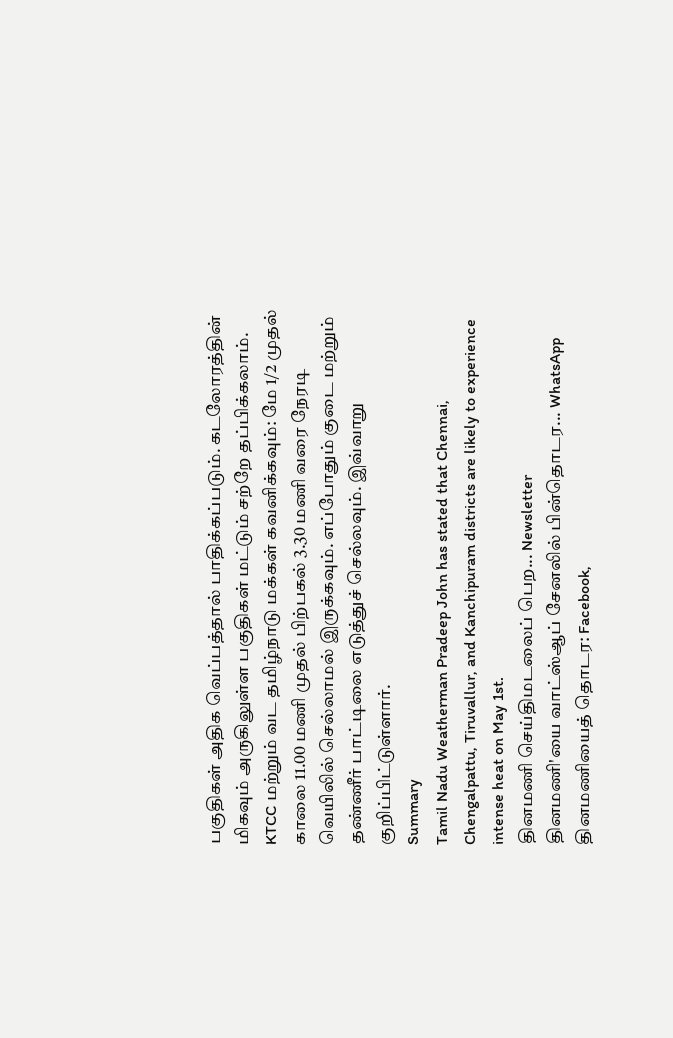பகுதிகள் அதிக வெப்பத்தால் பாதிக்கப்படும். கடலோரத்தின் மிகவும் அருகிலுள்ள பகுதிகள் மட்டும் சற்றே தப்பிக்கலாம்.
KTCC மற்றும் வட தமிழ்நாடு மக்கள் கவனிக்கவும்: மே 1/2 முதல் காலை 11.00 மணி முதல் பிற்பகல் 3.30 மணி வரை நேரடி வெயிலில் செல்லாமல் இருக்கவும். எப்போதும் குடை மற்றும் தண்ணீர் பாட்டிலை எடுத்துச் செல்லவும். இவ்வாறு குறிப்பிட்டுள்ளார்.
Summary
Tamil Nadu Weatherman Pradeep John has stated that Chennai, Chengalpattu, Tiruvallur, and Kanchipuram districts are likely to experience intense heat on May 1st.
தினமணி செய்திமடலைப் பெற... Newsletter
தினமணி'யை வாட்ஸ்ஆப் சேனலில் பின்தொடர... WhatsApp
தினமணியைத் தொடர: Facebook,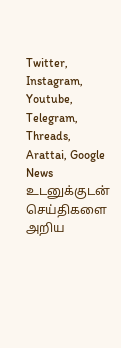Twitter, Instagram, Youtube, Telegram, Threads, Arattai, Google News
உடனுக்குடன் செய்திகளை அறிய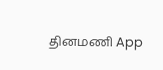தினமணி App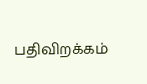பதிவிறக்கம்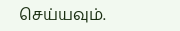செய்யவும்.